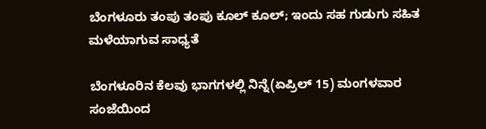ಬೆಂಗಳೂರು ತಂಪು ತಂಪು ಕೂಲ್ ಕೂಲ್; ಇಂದು ಸಹ ಗುಡುಗು ಸಹಿತ ಮಳೆಯಾಗುವ ಸಾಧ್ಯತೆ

ಬೆಂಗಳೂರಿನ ಕೆಲವು ಭಾಗಗಳಲ್ಲಿ ನಿನ್ನೆ(ಏಪ್ರಿಲ್‌ 15) ಮಂಗಳವಾರ ಸಂಜೆಯಿಂದ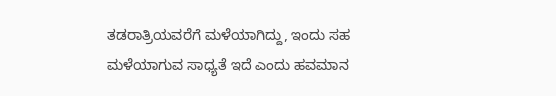ತಡರಾತ್ರಿಯವರೆಗೆ ಮಳೆಯಾಗಿದ್ದು, ಇಂದು ಸಹ ಮಳೆಯಾಗುವ ಸಾಧ್ಯತೆ ಇದೆ ಎಂದು ಹವಮಾನ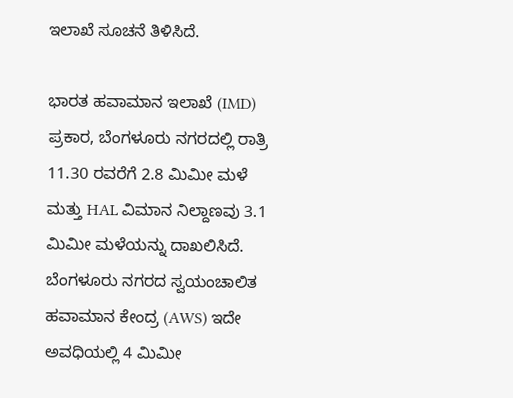ಇಲಾಖೆ ಸೂಚನೆ ತಿಳಿಸಿದೆ.

ಭಾರತ ಹವಾಮಾನ ಇಲಾಖೆ (IMD) ಪ್ರಕಾರ, ಬೆಂಗಳೂರು ನಗರದಲ್ಲಿ ರಾತ್ರಿ 11.30 ರವರೆಗೆ 2.8 ಮಿಮೀ ಮಳೆ ಮತ್ತು HAL ವಿಮಾನ ನಿಲ್ದಾಣವು 3.1 ಮಿಮೀ ಮಳೆಯನ್ನು ದಾಖಲಿಸಿದೆ. ಬೆಂಗಳೂರು ನಗರದ ಸ್ವಯಂಚಾಲಿತ ಹವಾಮಾನ ಕೇಂದ್ರ (AWS) ಇದೇ ಅವಧಿಯಲ್ಲಿ 4 ಮಿಮೀ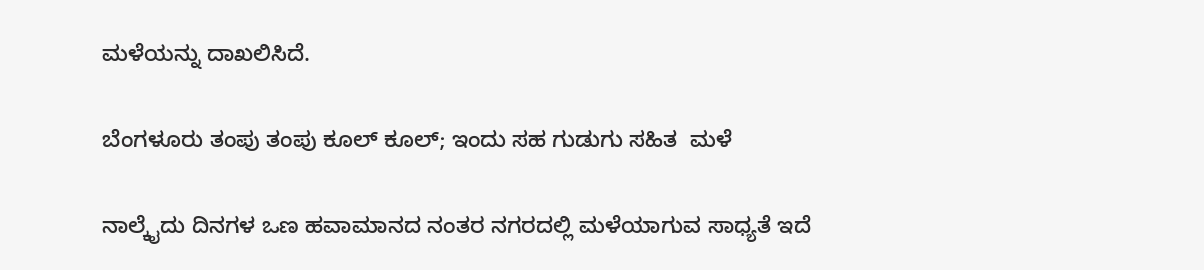ಮಳೆಯನ್ನು ದಾಖಲಿಸಿದೆ.

ಬೆಂಗಳೂರು ತಂಪು ತಂಪು ಕೂಲ್ ಕೂಲ್; ಇಂದು ಸಹ ಗುಡುಗು ಸಹಿತ  ಮಳೆ

ನಾಲ್ಕೈದು ದಿನಗಳ ಒಣ ಹವಾಮಾನದ ನಂತರ ನಗರದಲ್ಲಿ ಮಳೆಯಾಗುವ ಸಾಧ್ಯತೆ ಇದೆ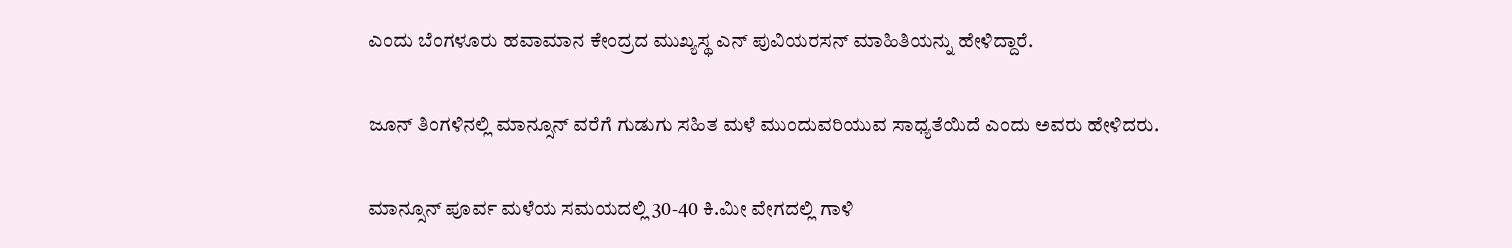ಎಂದು ಬೆಂಗಳೂರು ಹವಾಮಾನ ಕೇಂದ್ರದ ಮುಖ್ಯಸ್ಥ ಎನ್ ಪುವಿಯರಸನ್ ಮಾಹಿತಿಯನ್ನು ಹೇಳಿದ್ದಾರೆ.

ಜೂನ್ ತಿಂಗಳಿನಲ್ಲಿ ಮಾನ್ಸೂನ್ ವರೆಗೆ ಗುಡುಗು ಸಹಿತ ಮಳೆ ಮುಂದುವರಿಯುವ ಸಾಧ್ಯತೆಯಿದೆ ಎಂದು ಅವರು ಹೇಳಿದರು.

ಮಾನ್ಸೂನ್ ಪೂರ್ವ ಮಳೆಯ ಸಮಯದಲ್ಲಿ 30-40 ಕಿ.ಮೀ ವೇಗದಲ್ಲಿ ಗಾಳಿ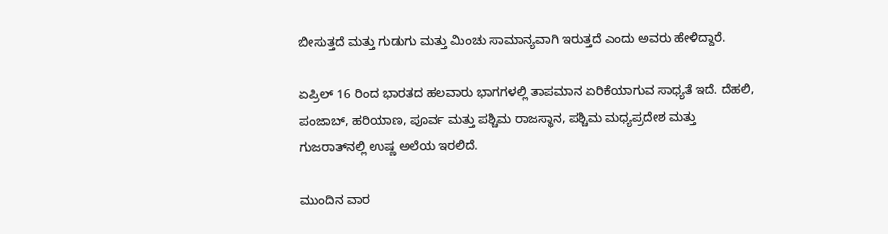ಬೀಸುತ್ತದೆ ಮತ್ತು ಗುಡುಗು ಮತ್ತು ಮಿಂಚು ಸಾಮಾನ್ಯವಾಗಿ ಇರುತ್ತದೆ ಎಂದು ಅವರು ಹೇಳಿದ್ದಾರೆ.

ಏಪ್ರಿಲ್ 16 ರಿಂದ ಭಾರತದ ಹಲವಾರು ಭಾಗಗಳಲ್ಲಿ ತಾಪಮಾನ ಏರಿಕೆಯಾಗುವ ಸಾಧ್ಯತೆ ಇದೆ. ದೆಹಲಿ, ಪಂಜಾಬ್, ಹರಿಯಾಣ, ಪೂರ್ವ ಮತ್ತು ಪಶ್ಚಿಮ ರಾಜಸ್ಥಾನ, ಪಶ್ಚಿಮ ಮಧ್ಯಪ್ರದೇಶ ಮತ್ತು ಗುಜರಾತ್‌ನಲ್ಲಿ ಉಷ್ಣ ಅಲೆಯ ಇರಲಿದೆ.

ಮುಂದಿನ ವಾರ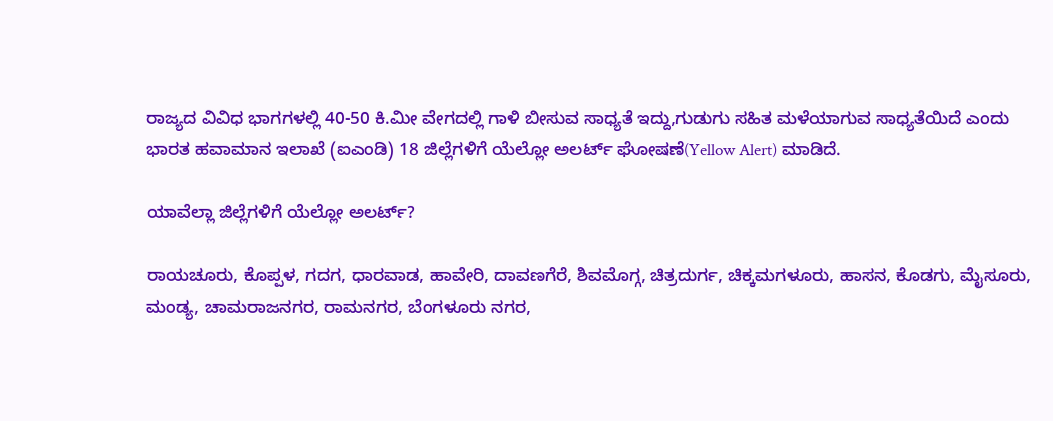ರಾಜ್ಯದ ವಿವಿಧ ಭಾಗಗಳಲ್ಲಿ 40-50 ಕಿ.ಮೀ ವೇಗದಲ್ಲಿ ಗಾಳಿ ಬೀಸುವ ಸಾಧ್ಯತೆ ಇದ್ದು,ಗುಡುಗು ಸಹಿತ ಮಳೆಯಾಗುವ ಸಾಧ್ಯತೆಯಿದೆ ಎಂದು ಭಾರತ ಹವಾಮಾನ ಇಲಾಖೆ (ಐಎಂಡಿ) 18 ಜಿಲ್ಲೆಗಳಿಗೆ ಯೆಲ್ಲೋ ಅಲರ್ಟ್ ಘೋಷಣೆ(Yellow Alert) ಮಾಡಿದೆ.

ಯಾವೆಲ್ಲಾ ಜಿಲ್ಲೆಗಳಿಗೆ ಯೆಲ್ಲೋ ಅಲರ್ಟ್?

ರಾಯಚೂರು, ಕೊಪ್ಪಳ, ಗದಗ, ಧಾರವಾಡ, ಹಾವೇರಿ, ದಾವಣಗೆರೆ, ಶಿವಮೊಗ್ಗ, ಚಿತ್ರದುರ್ಗ, ಚಿಕ್ಕಮಗಳೂರು, ಹಾಸನ, ಕೊಡಗು, ಮೈಸೂರು, ಮಂಡ್ಯ, ಚಾಮರಾಜನಗರ, ರಾಮನಗರ, ಬೆಂಗಳೂರು ನಗರ,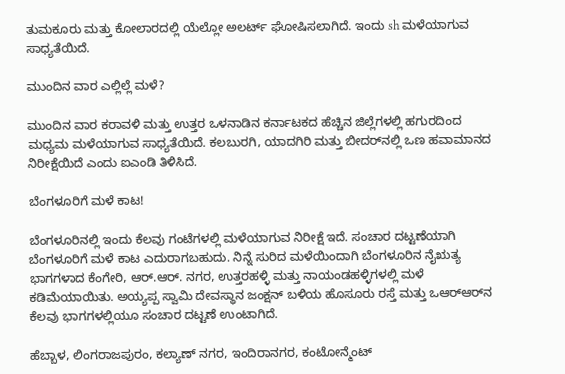ತುಮಕೂರು ಮತ್ತು ಕೋಲಾರದಲ್ಲಿ ಯೆಲ್ಲೋ ಅಲರ್ಟ್ ಘೋಷಿಸಲಾಗಿದೆ. ಇಂದು sh ಮಳೆಯಾಗುವ ಸಾಧ್ಯತೆಯಿದೆ.

ಮುಂದಿನ ವಾರ ಎಲ್ಲಿಲ್ಲೆ ಮಳೆ?

ಮುಂದಿನ ವಾರ ಕರಾವಳಿ ಮತ್ತು ಉತ್ತರ ಒಳನಾಡಿನ ಕರ್ನಾಟಕದ ಹೆಚ್ಚಿನ ಜಿಲ್ಲೆಗಳಲ್ಲಿ ಹಗುರದಿಂದ ಮಧ್ಯಮ ಮಳೆಯಾಗುವ ಸಾಧ್ಯತೆಯಿದೆ. ಕಲಬುರಗಿ, ಯಾದಗಿರಿ ಮತ್ತು ಬೀದರ್‌ನಲ್ಲಿ ಒಣ ಹವಾಮಾನದ ನಿರೀಕ್ಷೆಯಿದೆ ಎಂದು ಐಎಂಡಿ ತಿಳಿಸಿದೆ.

ಬೆಂಗಳೂರಿಗೆ ಮಳೆ ಕಾಟ!

ಬೆಂಗಳೂರಿನಲ್ಲಿ ಇಂದು ಕೆಲವು ಗಂಟೆಗಳಲ್ಲಿ ಮಳೆಯಾಗುವ ನಿರೀಕ್ಷೆ ಇದೆ. ಸಂಚಾರ ದಟ್ಟಣೆಯಾಗಿ ಬೆಂಗಳೂರಿಗೆ ಮಳೆ ಕಾಟ ಎದುರಾಗಬಹುದು. ನಿನ್ನೆ ಸುರಿದ ಮಳೆಯಿಂದಾಗಿ ಬೆಂಗಳೂರಿನ ನೈಋತ್ಯ ಭಾಗಗಳಾದ ಕೆಂಗೇರಿ, ಆರ್.ಆರ್. ನಗರ, ಉತ್ತರಹಳ್ಳಿ ಮತ್ತು ನಾಯಂಡಹಳ್ಳಿಗಳಲ್ಲಿ ಮಳೆ ಕಡಿಮೆಯಾಯಿತು. ಅಯ್ಯಪ್ಪ ಸ್ವಾಮಿ ದೇವಸ್ಥಾನ ಜಂಕ್ಷನ್ ಬಳಿಯ ಹೊಸೂರು ರಸ್ತೆ ಮತ್ತು ಒಆರ್‌ಆರ್‌ನ ಕೆಲವು ಭಾಗಗಳಲ್ಲಿಯೂ ಸಂಚಾರ ದಟ್ಟಣೆ ಉಂಟಾಗಿದೆ.

ಹೆಬ್ಬಾಳ, ಲಿಂಗರಾಜಪುರಂ, ಕಲ್ಯಾಣ್ ನಗರ, ಇಂದಿರಾನಗರ, ಕಂಟೋನ್ಮೆಂಟ್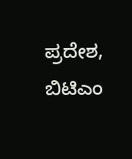ಪ್ರದೇಶ, ಬಿಟಿಎಂ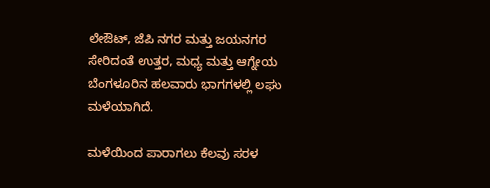ಲೇಔಟ್, ಜೆಪಿ ನಗರ ಮತ್ತು ಜಯನಗರ ಸೇರಿದಂತೆ ಉತ್ತರ, ಮಧ್ಯ ಮತ್ತು ಆಗ್ನೇಯ ಬೆಂಗಳೂರಿನ ಹಲವಾರು ಭಾಗಗಳಲ್ಲಿ ಲಘು ಮಳೆಯಾಗಿದೆ.

ಮಳೆಯಿಂದ ಪಾರಾಗಲು ಕೆಲವು ಸರಳ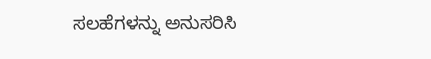ಸಲಹೆಗಳನ್ನು ಅನುಸರಿಸಿ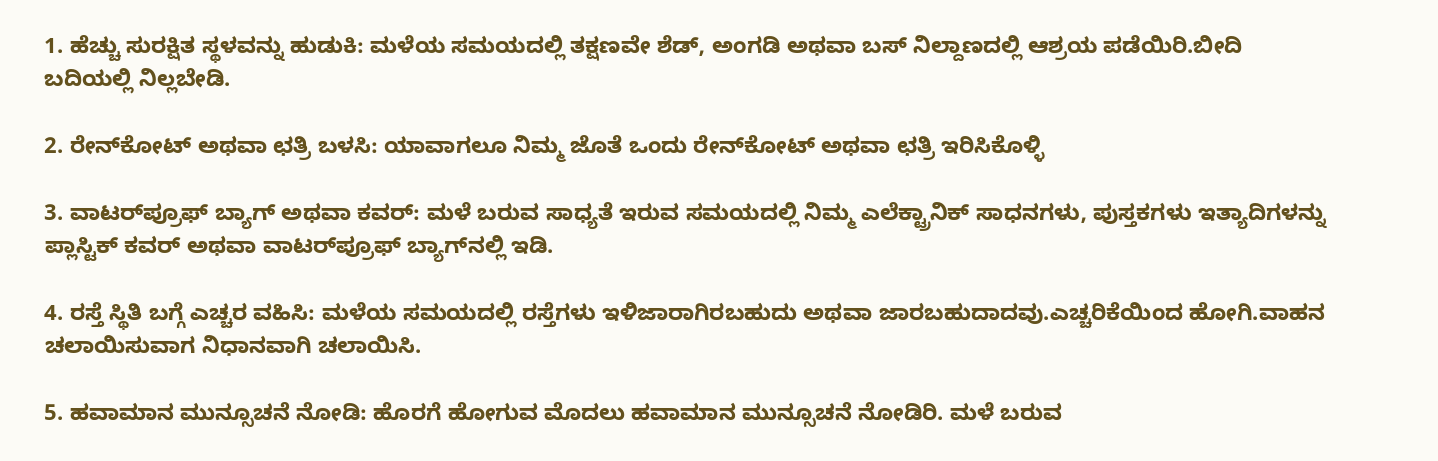1. ಹೆಚ್ಚು ಸುರಕ್ಷಿತ ಸ್ಥಳವನ್ನು ಹುಡುಕಿ: ಮಳೆಯ ಸಮಯದಲ್ಲಿ ತಕ್ಷಣವೇ ಶೆಡ್, ಅಂಗಡಿ ಅಥವಾ ಬಸ್ ನಿಲ್ದಾಣದಲ್ಲಿ ಆಶ್ರಯ ಪಡೆಯಿರಿ.ಬೀದಿ ಬದಿಯಲ್ಲಿ ನಿಲ್ಲಬೇಡಿ.

2. ರೇನ್‌ಕೋಟ್ ಅಥವಾ ಛತ್ರಿ ಬಳಸಿ: ಯಾವಾಗಲೂ ನಿಮ್ಮ ಜೊತೆ ಒಂದು ರೇನ್‌ಕೋಟ್ ಅಥವಾ ಛತ್ರಿ ಇರಿಸಿಕೊಳ್ಳಿ

3. ವಾಟರ್‌ಪ್ರೂಫ್ ಬ್ಯಾಗ್ ಅಥವಾ ಕವರ್: ಮಳೆ ಬರುವ ಸಾಧ್ಯತೆ ಇರುವ ಸಮಯದಲ್ಲಿ ನಿಮ್ಮ ಎಲೆಕ್ಟ್ರಾನಿಕ್ ಸಾಧನಗಳು, ಪುಸ್ತಕಗಳು ಇತ್ಯಾದಿಗಳನ್ನು ಪ್ಲಾಸ್ಟಿಕ್ ಕವರ್ ಅಥವಾ ವಾಟರ್‌ಪ್ರೂಫ್ ಬ್ಯಾಗ್‌ನಲ್ಲಿ ಇಡಿ.

4. ರಸ್ತೆ ಸ್ಥಿತಿ ಬಗ್ಗೆ ಎಚ್ಚರ ವಹಿಸಿ: ಮಳೆಯ ಸಮಯದಲ್ಲಿ ರಸ್ತೆಗಳು ಇಳಿಜಾರಾಗಿರಬಹುದು ಅಥವಾ ಜಾರಬಹುದಾದವು.ಎಚ್ಚರಿಕೆಯಿಂದ ಹೋಗಿ.ವಾಹನ ಚಲಾಯಿಸುವಾಗ ನಿಧಾನವಾಗಿ ಚಲಾಯಿಸಿ.

5. ಹವಾಮಾನ ಮುನ್ಸೂಚನೆ ನೋಡಿ: ಹೊರಗೆ ಹೋಗುವ ಮೊದಲು ಹವಾಮಾನ ಮುನ್ಸೂಚನೆ ನೋಡಿರಿ. ಮಳೆ ಬರುವ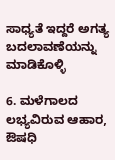ಸಾಧ್ಯತೆ ಇದ್ದರೆ ಅಗತ್ಯ ಬದಲಾವಣೆಯನ್ನು ಮಾಡಿಕೊಳ್ಳಿ

6. ಮಳೆಗಾಲದ ಲಭ್ಯವಿರುವ ಆಹಾರ, ಔಷಧಿ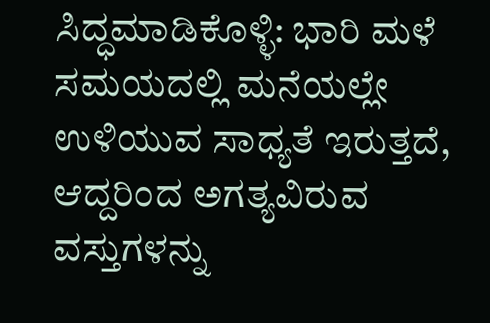ಸಿದ್ಧಮಾಡಿಕೊಳ್ಳಿ: ಭಾರಿ ಮಳೆ ಸಮಯದಲ್ಲಿ ಮನೆಯಲ್ಲೇ ಉಳಿಯುವ ಸಾಧ್ಯತೆ ಇರುತ್ತದೆ, ಆದ್ದರಿಂದ ಅಗತ್ಯವಿರುವ ವಸ್ತುಗಳನ್ನು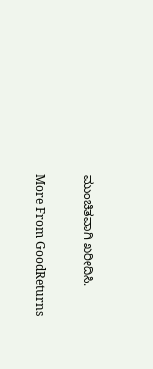ಮುಂಚಿತವಾಗಿ ಖರೀದಿಸಿ.

More From GoodReturns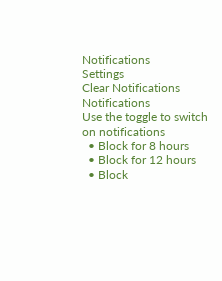Notifications
Settings
Clear Notifications
Notifications
Use the toggle to switch on notifications
  • Block for 8 hours
  • Block for 12 hours
  • Block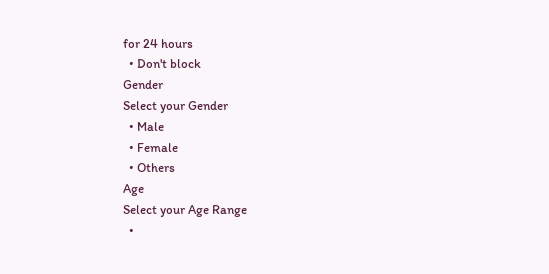for 24 hours
  • Don't block
Gender
Select your Gender
  • Male
  • Female
  • Others
Age
Select your Age Range
  •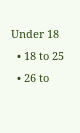Under 18
  • 18 to 25
  • 26 to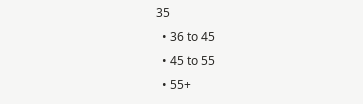35
  • 36 to 45
  • 45 to 55
  • 55+